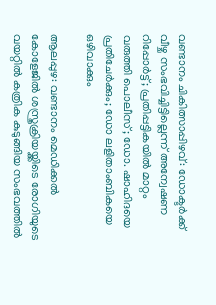വണ്ടാനം ചികിത്സാപ്പിഴവ്: ഡോക്ടര്‍ക്ക് വീഴ്ച സംഭവിച്ചിട്ടില്ലെന്ന് അന്വേഷണ റിപ്പോര്‍ട്ട്; പ്രതിപ്പട്ടികയില്‍ മാറ്റം വരുത്തി പൊലീസ്; ഡോ. ഷാഹിദയെ പ്രതിചേര്‍ക്കും; ഡോ ലളിതാംബികയെ ഒഴിവാക്കും

ആലപ്പുഴ: വണ്ടാനം മെഡിക്കല്‍ കോളേജില്‍ ശസ്ത്രക്രിയയ്ക്കിടെ രോഗിയുടെ വയറ്റില്‍ കത്രിക കുടുങ്ങിയ സംഭവത്തില്‍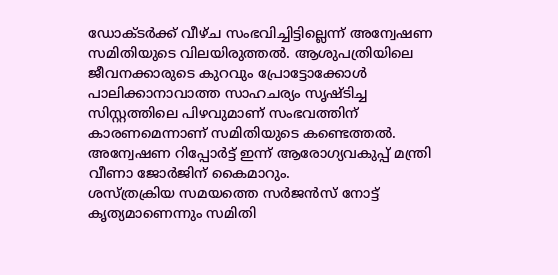ഡോക്ടര്‍ക്ക് വീഴ്ച സംഭവിച്ചിട്ടില്ലെന്ന് അന്വേഷണ സമിതിയുടെ വിലയിരുത്തല്‍. ആശുപത്രിയിലെ ജീവനക്കാരുടെ കുറവും പ്രോട്ടോക്കോള്‍ പാലിക്കാനാവാത്ത സാഹചര്യം സൃഷ്ടിച്ച സിസ്റ്റത്തിലെ പിഴവുമാണ് സംഭവത്തിന് കാരണമെന്നാണ് സമിതിയുടെ കണ്ടെത്തല്‍. അന്വേഷണ റിപ്പോര്‍ട്ട് ഇന്ന് ആരോഗ്യവകുപ്പ് മന്ത്രി വീണാ ജോര്‍ജിന് കൈമാറും.
ശസ്ത്രക്രിയ സമയത്തെ സര്‍ജന്‍സ് നോട്ട് കൃത്യമാണെന്നും സമിതി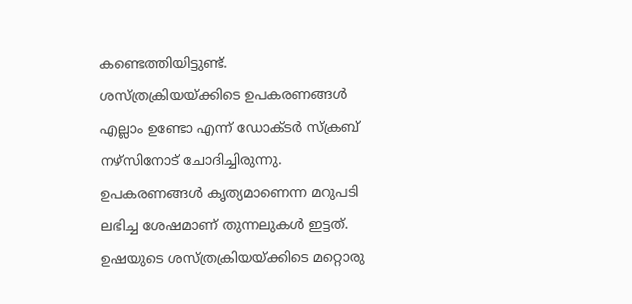കണ്ടെത്തിയിട്ടുണ്ട്. ശസ്ത്രക്രിയയ്ക്കിടെ ഉപകരണങ്ങള്‍ എല്ലാം ഉണ്ടോ എന്ന് ഡോക്ടര്‍ സ്‌ക്രബ് നഴ്‌സിനോട് ചോദിച്ചിരുന്നു. ഉപകരണങ്ങള്‍ കൃത്യമാണെന്ന മറുപടി ലഭിച്ച ശേഷമാണ് തുന്നലുകള്‍ ഇട്ടത്. ഉഷയുടെ ശസ്ത്രക്രിയയ്ക്കിടെ മറ്റൊരു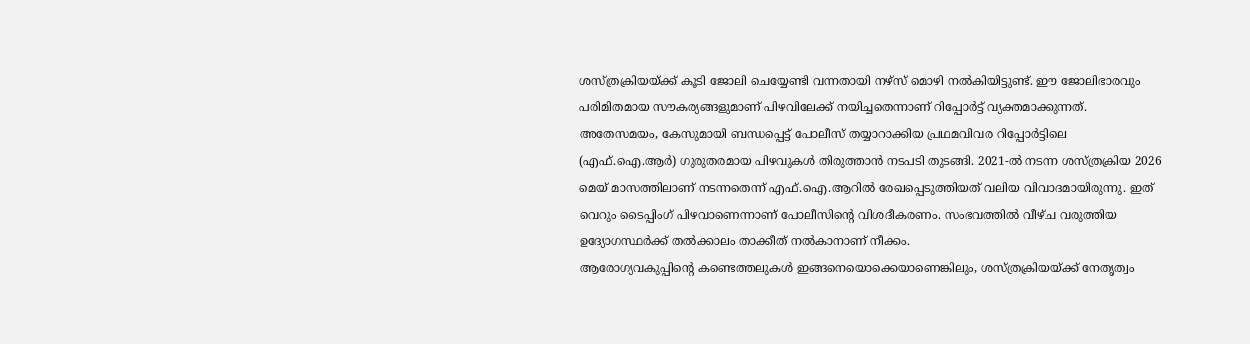ശസ്ത്രക്രിയയ്ക്ക് കൂടി ജോലി ചെയ്യേണ്ടി വന്നതായി നഴ്‌സ് മൊഴി നല്‍കിയിട്ടുണ്ട്. ഈ ജോലിഭാരവും പരിമിതമായ സൗകര്യങ്ങളുമാണ് പിഴവിലേക്ക് നയിച്ചതെന്നാണ് റിപ്പോര്‍ട്ട് വ്യക്തമാക്കുന്നത്.
അതേസമയം, കേസുമായി ബന്ധപ്പെട്ട് പോലീസ് തയ്യാറാക്കിയ പ്രഥമവിവര റിപ്പോര്‍ട്ടിലെ (എഫ്.ഐ.ആര്‍) ഗുരുതരമായ പിഴവുകള്‍ തിരുത്താന്‍ നടപടി തുടങ്ങി. 2021-ല്‍ നടന്ന ശസ്ത്രക്രിയ 2026 മെയ് മാസത്തിലാണ് നടന്നതെന്ന് എഫ്.ഐ.ആറില്‍ രേഖപ്പെടുത്തിയത് വലിയ വിവാദമായിരുന്നു. ഇത് വെറും ടൈപ്പിംഗ് പിഴവാണെന്നാണ് പോലീസിന്റെ വിശദീകരണം. സംഭവത്തില്‍ വീഴ്ച വരുത്തിയ ഉദ്യോഗസ്ഥര്‍ക്ക് തല്‍ക്കാലം താക്കീത് നല്‍കാനാണ് നീക്കം.
ആരോഗ്യവകുപ്പിന്റെ കണ്ടെത്തലുകള്‍ ഇങ്ങനെയൊക്കെയാണെങ്കിലും, ശസ്ത്രക്രിയയ്ക്ക് നേതൃത്വം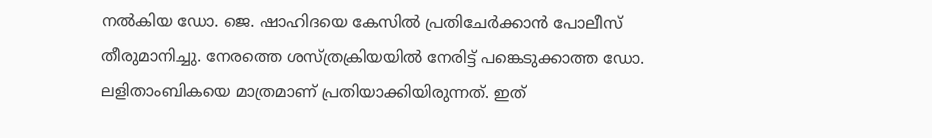നല്‍കിയ ഡോ. ജെ. ഷാഹിദയെ കേസില്‍ പ്രതിചേര്‍ക്കാന്‍ പോലീസ് തീരുമാനിച്ചു. നേരത്തെ ശസ്ത്രക്രിയയില്‍ നേരിട്ട് പങ്കെടുക്കാത്ത ഡോ. ലളിതാംബികയെ മാത്രമാണ് പ്രതിയാക്കിയിരുന്നത്. ഇത്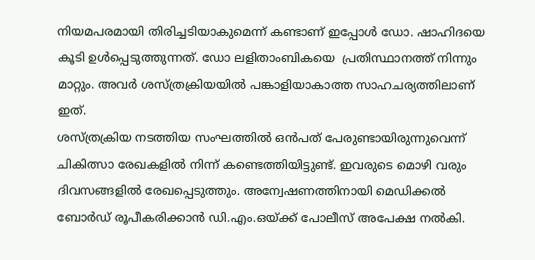നിയമപരമായി തിരിച്ചടിയാകുമെന്ന് കണ്ടാണ് ഇപ്പോള്‍ ഡോ. ഷാഹിദയെ കൂടി ഉള്‍പ്പെടുത്തുന്നത്. ഡോ ലളിതാംബികയെ  പ്രതിസ്ഥാനത്ത് നിന്നും മാറ്റും. അവര്‍ ശസ്ത്രക്രിയയില്‍ പങ്കാളിയാകാത്ത സാഹചര്യത്തിലാണ് ഇത്.
ശസ്ത്രക്രിയ നടത്തിയ സംഘത്തില്‍ ഒന്‍പത് പേരുണ്ടായിരുന്നുവെന്ന് ചികിത്സാ രേഖകളില്‍ നിന്ന് കണ്ടെത്തിയിട്ടുണ്ട്. ഇവരുടെ മൊഴി വരും ദിവസങ്ങളില്‍ രേഖപ്പെടുത്തും. അന്വേഷണത്തിനായി മെഡിക്കല്‍ ബോര്‍ഡ് രൂപീകരിക്കാന്‍ ഡി.എം.ഒയ്ക്ക് പോലീസ് അപേക്ഷ നല്‍കി.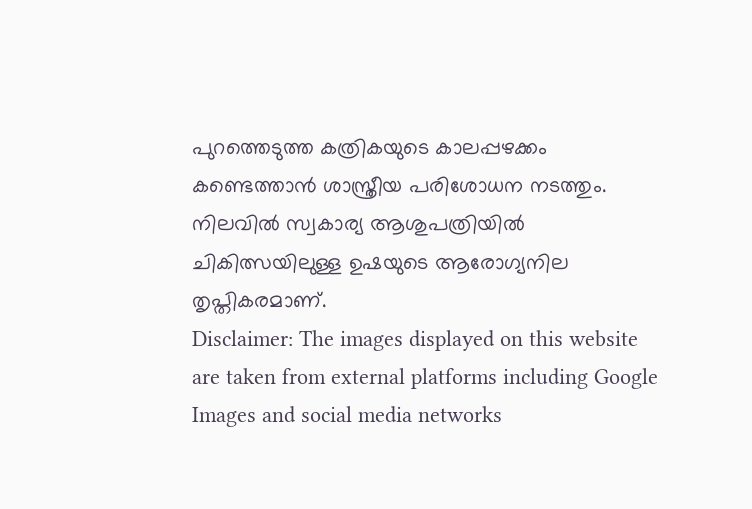പുറത്തെടുത്ത കത്രികയുടെ കാലപ്പഴക്കം കണ്ടെത്താന്‍ ശാസ്ത്രീയ പരിശോധന നടത്തും. നിലവില്‍ സ്വകാര്യ ആശുപത്രിയില്‍ ചികിത്സയിലുള്ള ഉഷയുടെ ആരോഗ്യനില തൃപ്തികരമാണ്.
Disclaimer: The images displayed on this website are taken from external platforms including Google Images and social media networks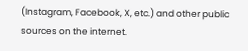(Instagram, Facebook, X, etc.) and other public sources on the internet.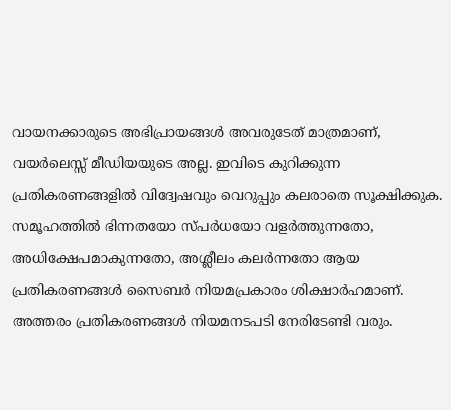വായനക്കാരുടെ അഭിപ്രായങ്ങള്‍ അവരുടേത് മാത്രമാണ്, വയർലെസ്സ് മീഡിയയുടെ അല്ല. ഇവിടെ കുറിക്കുന്ന പ്രതികരണങ്ങളിൽ വിദ്വേഷവും വെറുപ്പും കലരാതെ സൂക്ഷിക്കുക. സമൂഹത്തിൽ ഭിന്നതയോ സ്‌പർധയോ വളർത്തുന്നതോ, അധിക്ഷേപമാകുന്നതോ, അശ്ലീലം കലർന്നതോ ആയ പ്രതികരണങ്ങൾ സൈബർ നിയമപ്രകാരം ശിക്ഷാർഹമാണ്. അത്തരം പ്രതികരണങ്ങൾ നിയമനടപടി നേരിടേണ്ടി വരും.